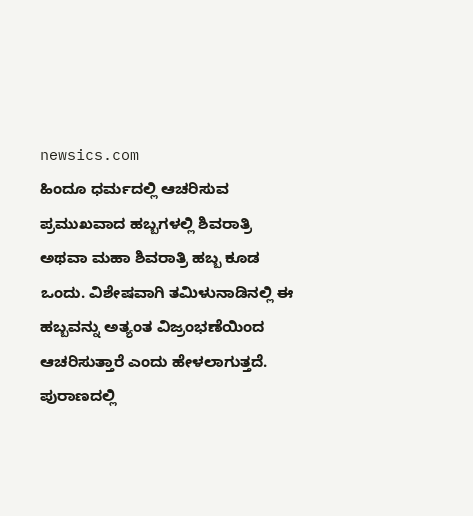newsics.com
ಹಿಂದೂ ಧರ್ಮದಲ್ಲಿ ಆಚರಿಸುವ ಪ್ರಮುಖವಾದ ಹಬ್ಬಗಳಲ್ಲಿ ಶಿವರಾತ್ರಿ ಅಥವಾ ಮಹಾ ಶಿವರಾತ್ರಿ ಹಬ್ಬ ಕೂಡ ಒಂದು. ವಿಶೇಷವಾಗಿ ತಮಿಳುನಾಡಿನಲ್ಲಿ ಈ ಹಬ್ಬವನ್ನು ಅತ್ಯಂತ ವಿಜ್ರಂಭಣೆಯಿಂದ ಆಚರಿಸುತ್ತಾರೆ ಎಂದು ಹೇಳಲಾಗುತ್ತದೆ.
ಪುರಾಣದಲ್ಲಿ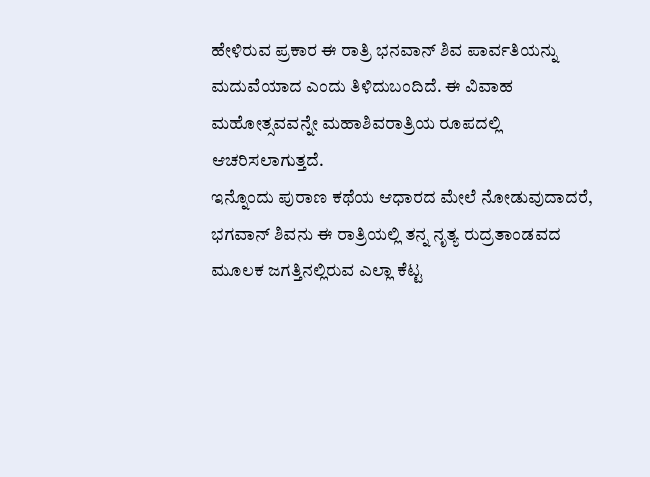ಹೇಳಿರುವ ಪ್ರಕಾರ ಈ ರಾತ್ರಿ ಭನವಾನ್ ಶಿವ ಪಾರ್ವತಿಯನ್ನು ಮದುವೆಯಾದ ಎಂದು ತಿಳಿದುಬಂದಿದೆ. ಈ ವಿವಾಹ ಮಹೋತ್ಸವವನ್ನೇ ಮಹಾಶಿವರಾತ್ರಿಯ ರೂಪದಲ್ಲಿ ಆಚರಿಸಲಾಗುತ್ತದೆ.
ಇನ್ನೊಂದು ಪುರಾಣ ಕಥೆಯ ಆಧಾರದ ಮೇಲೆ ನೋಡುವುದಾದರೆ, ಭಗವಾನ್ ಶಿವನು ಈ ರಾತ್ರಿಯಲ್ಲಿ ತನ್ನ ನೃತ್ಯ ರುದ್ರತಾಂಡವದ ಮೂಲಕ ಜಗತ್ತಿನಲ್ಲಿರುವ ಎಲ್ಲಾ ಕೆಟ್ಟ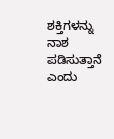ಶಕ್ತಿಗಳನ್ನು ನಾಶ ಪಡಿಸುತ್ತಾನೆ ಎಂದು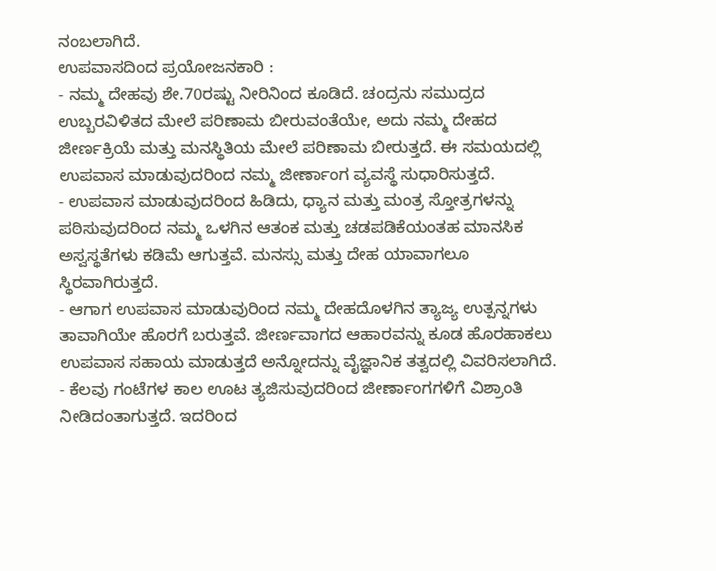ನಂಬಲಾಗಿದೆ.
ಉಪವಾಸದಿಂದ ಪ್ರಯೋಜನಕಾರಿ :
- ನಮ್ಮ ದೇಹವು ಶೇ.70ರಷ್ಟು ನೀರಿನಿಂದ ಕೂಡಿದೆ. ಚಂದ್ರನು ಸಮುದ್ರದ ಉಬ್ಬರವಿಳಿತದ ಮೇಲೆ ಪರಿಣಾಮ ಬೀರುವಂತೆಯೇ, ಅದು ನಮ್ಮ ದೇಹದ ಜೀರ್ಣಕ್ರಿಯೆ ಮತ್ತು ಮನಸ್ಥಿತಿಯ ಮೇಲೆ ಪರಿಣಾಮ ಬೀರುತ್ತದೆ. ಈ ಸಮಯದಲ್ಲಿ ಉಪವಾಸ ಮಾಡುವುದರಿಂದ ನಮ್ಮ ಜೀರ್ಣಾಂಗ ವ್ಯವಸ್ಥೆ ಸುಧಾರಿಸುತ್ತದೆ.
- ಉಪವಾಸ ಮಾಡುವುದರಿಂದ ಹಿಡಿದು, ಧ್ಯಾನ ಮತ್ತು ಮಂತ್ರ ಸ್ತೋತ್ರಗಳನ್ನು ಪಠಿಸುವುದರಿಂದ ನಮ್ಮ ಒಳಗಿನ ಆತಂಕ ಮತ್ತು ಚಡಪಡಿಕೆಯಂತಹ ಮಾನಸಿಕ ಅಸ್ವಸ್ಥತೆಗಳು ಕಡಿಮೆ ಆಗುತ್ತವೆ. ಮನಸ್ಸು ಮತ್ತು ದೇಹ ಯಾವಾಗಲೂ ಸ್ಥಿರವಾಗಿರುತ್ತದೆ.
- ಆಗಾಗ ಉಪವಾಸ ಮಾಡುವುರಿಂದ ನಮ್ಮ ದೇಹದೊಳಗಿನ ತ್ಯಾಜ್ಯ ಉತ್ಪನ್ನಗಳು ತಾವಾಗಿಯೇ ಹೊರಗೆ ಬರುತ್ತವೆ. ಜೀರ್ಣವಾಗದ ಆಹಾರವನ್ನು ಕೂಡ ಹೊರಹಾಕಲು ಉಪವಾಸ ಸಹಾಯ ಮಾಡುತ್ತದೆ ಅನ್ನೋದನ್ನು ವೈಜ್ಞಾನಿಕ ತತ್ವದಲ್ಲಿ ವಿವರಿಸಲಾಗಿದೆ.
- ಕೆಲವು ಗಂಟೆಗಳ ಕಾಲ ಊಟ ತ್ಯಜಿಸುವುದರಿಂದ ಜೀರ್ಣಾಂಗಗಳಿಗೆ ವಿಶ್ರಾಂತಿ ನೀಡಿದಂತಾಗುತ್ತದೆ. ಇದರಿಂದ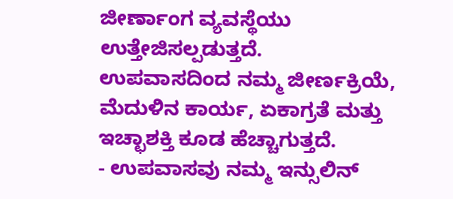ಜೀರ್ಣಾಂಗ ವ್ಯವಸ್ಥೆಯು ಉತ್ತೇಜಿಸಲ್ಪಡುತ್ತದೆ. ಉಪವಾಸದಿಂದ ನಮ್ಮ ಜೀರ್ಣಕ್ರಿಯೆ, ಮೆದುಳಿನ ಕಾರ್ಯ, ಏಕಾಗ್ರತೆ ಮತ್ತು ಇಚ್ಛಾಶಕ್ತಿ ಕೂಡ ಹೆಚ್ಚಾಗುತ್ತದೆ.
- ಉಪವಾಸವು ನಮ್ಮ ಇನ್ಸುಲಿನ್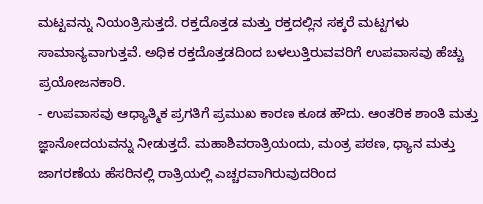ಮಟ್ಟವನ್ನು ನಿಯಂತ್ರಿಸುತ್ತದೆ. ರಕ್ತದೊತ್ತಡ ಮತ್ತು ರಕ್ತದಲ್ಲಿನ ಸಕ್ಕರೆ ಮಟ್ಟಗಳು ಸಾಮಾನ್ಯವಾಗುತ್ತವೆ. ಅಧಿಕ ರಕ್ತದೊತ್ತಡದಿಂದ ಬಳಲುತ್ತಿರುವವರಿಗೆ ಉಪವಾಸವು ಹೆಚ್ಚು ಪ್ರಯೋಜನಕಾರಿ.
- ಉಪವಾಸವು ಆಧ್ಯಾತ್ಮಿಕ ಪ್ರಗತಿಗೆ ಪ್ರಮುಖ ಕಾರಣ ಕೂಡ ಹೌದು. ಆಂತರಿಕ ಶಾಂತಿ ಮತ್ತು ಜ್ಞಾನೋದಯವನ್ನು ನೀಡುತ್ತದೆ. ಮಹಾಶಿವರಾತ್ರಿಯಂದು, ಮಂತ್ರ ಪಠಣ, ಧ್ಯಾನ ಮತ್ತು ಜಾಗರಣೆಯ ಹೆಸರಿನಲ್ಲಿ ರಾತ್ರಿಯಲ್ಲಿ ಎಚ್ಚರವಾಗಿರುವುದರಿಂದ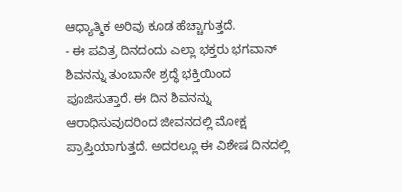ಆಧ್ಯಾತ್ಮಿಕ ಅರಿವು ಕೂಡ ಹೆಚ್ಚಾಗುತ್ತದೆ.
- ಈ ಪವಿತ್ರ ದಿನದಂದು ಎಲ್ಲಾ ಭಕ್ತರು ಭಗವಾನ್ ಶಿವನನ್ನು ತುಂಬಾನೇ ಶ್ರದ್ಧೆ ಭಕ್ತಿಯಿಂದ ಪೂಜಿಸುತ್ತಾರೆ. ಈ ದಿನ ಶಿವನನ್ನು ಆರಾಧಿಸುವುದರಿಂದ ಜೀವನದಲ್ಲಿ ಮೋಕ್ಷ ಪ್ರಾಪ್ತಿಯಾಗುತ್ತದೆ. ಅದರಲ್ಲೂ ಈ ವಿಶೇಷ ದಿನದಲ್ಲಿ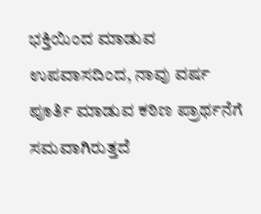ಭಕ್ತಿಯಿಂದ ಮಾಡುವ ಉಪವಾಸದಿಂದ, ನಾವು ವರ್ಷ ಪೂರ್ತಿ ಮಾಡುವ ಕಠಿಣ ಪ್ರಾರ್ಥನೆಗೆ ಸಮವಾಗಿರುತ್ತದೆ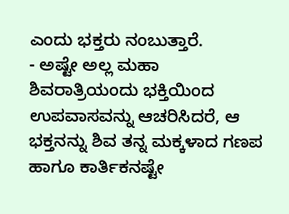ಎಂದು ಭಕ್ತರು ನಂಬುತ್ತಾರೆ.
- ಅಷ್ಟೇ ಅಲ್ಲ ಮಹಾ ಶಿವರಾತ್ರಿಯಂದು ಭಕ್ತಿಯಿಂದ ಉಪವಾಸವನ್ನು ಆಚರಿಸಿದರೆ, ಆ ಭಕ್ತನನ್ನು ಶಿವ ತನ್ನ ಮಕ್ಕಳಾದ ಗಣಪ ಹಾಗೂ ಕಾರ್ತಿಕನಷ್ಟೇ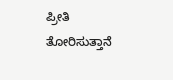ಪ್ರೀತಿ ತೋರಿಸುತ್ತಾನೆ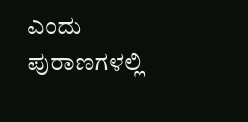ಎಂದು ಪುರಾಣಗಳಲ್ಲಿ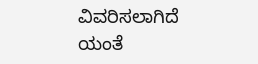ವಿವರಿಸಲಾಗಿದೆ ಯಂತೆ